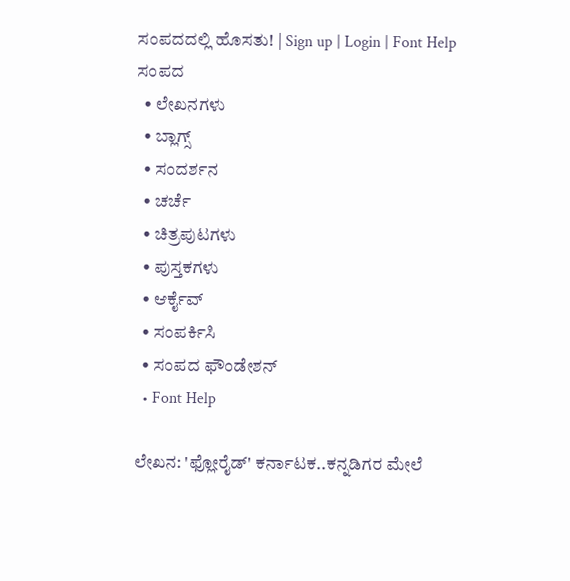ಸಂಪದದಲ್ಲಿ ಹೊಸತು! | Sign up | Login | Font Help
ಸಂಪದ
  • ಲೇಖನಗಳು
  • ಬ್ಲಾಗ್ಸ್
  • ಸಂದರ್ಶನ
  • ಚರ್ಚೆ
  • ಚಿತ್ರಪುಟಗಳು
  • ಪುಸ್ತಕಗಳು
  • ಆರ್ಕೈವ್
  • ಸಂಪರ್ಕಿಸಿ
  • ಸಂಪದ ಫೌಂಡೇಶನ್
  • Font Help

ಲೇಖನ: 'ಫ್ಲೋರೈಡ್' ಕರ್ನಾಟಕ..ಕನ್ನಡಿಗರ ಮೇಲೆ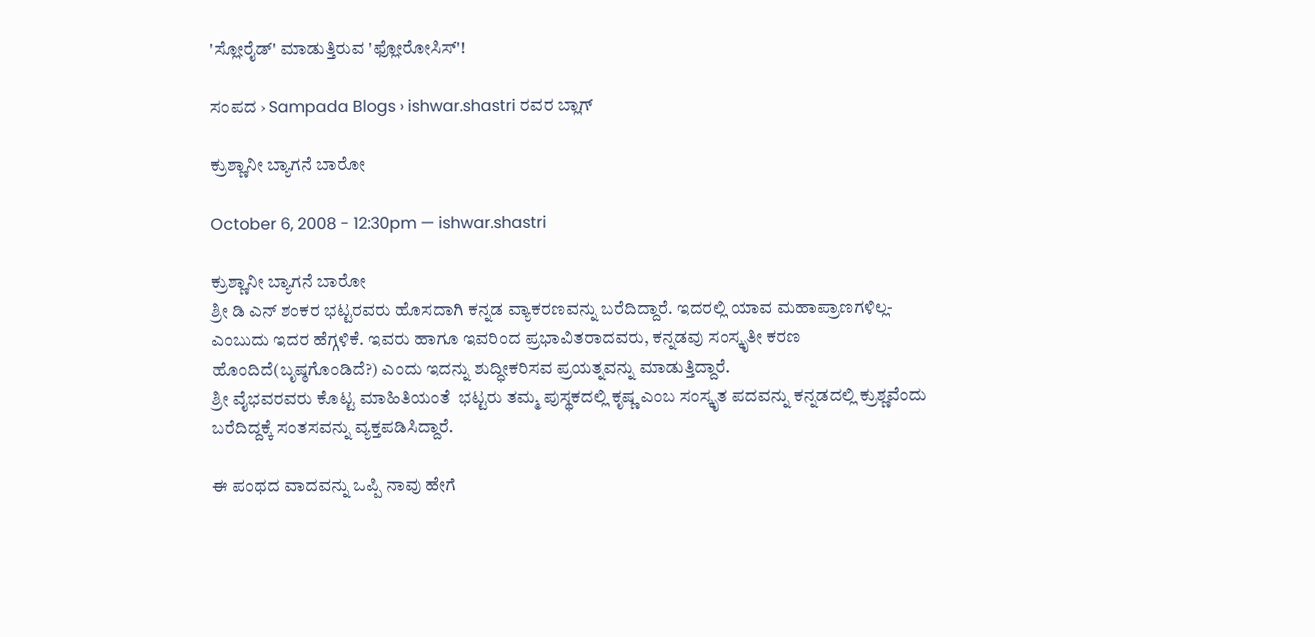'ಸ್ಲೋರೈಡ್' ಮಾಡುತ್ತಿರುವ 'ಫ್ಲೋರೋಸಿಸ್'!

ಸಂಪದ › Sampada Blogs › ishwar.shastri ರವರ ಬ್ಲಾಗ್

ಕ್ರುಶ್ಣಾನೀ ಬ್ಯಾಗನೆ ಬಾರೋ

October 6, 2008 - 12:30pm — ishwar.shastri

ಕ್ರುಶ್ಣಾನೀ ಬ್ಯಾಗನೆ ಬಾರೋ
ಶ್ರೀ ಡಿ ಎನ್ ಶಂಕರ ಭಟ್ಟರವರು ಹೊಸದಾಗಿ ಕನ್ನಡ ವ್ಯಾಕರಣವನ್ನು ಬರೆದಿದ್ದಾರೆ. ಇದರಲ್ಲಿ ಯಾವ ಮಹಾಪ್ರಾಣಗಳಿಲ್ಲ-ಎಂಬುದು ಇದರ ಹೆಗ್ಗಳಿಕೆ. ಇವರು ಹಾಗೂ ಇವರಿಂದ ಪ್ರಭಾವಿತರಾದವರು, ಕನ್ನಡವು ಸಂಸ್ಕೃತೀ ಕರಣ ಹೊಂದಿದೆ(ಬೃಷ್ಠಗೊಂಡಿದೆ?) ಎಂದು ಇದನ್ನು ಶುದ್ಧೀಕರಿಸವ ಪ್ರಯತ್ನವನ್ನು ಮಾಡುತ್ತಿದ್ದಾರೆ.
ಶ್ರೀ ವೈಭವರವರು ಕೊಟ್ಟ ಮಾಹಿತಿಯಂತೆ  ಭಟ್ಟರು ತಮ್ಮ ಪುಸ್ಥಕದಲ್ಲಿ ಕೃಷ್ಣ ಎಂಬ ಸಂಸ್ಕೃತ ಪದವನ್ನು ಕನ್ನಡದಲ್ಲಿ ಕ್ರುಶ್ಣವೆಂದು ಬರೆದಿದ್ದಕ್ಕೆ ಸಂತಸವನ್ನು ವ್ಯಕ್ತಪಡಿಸಿದ್ದಾರೆ.

ಈ ಪಂಥದ ವಾದವನ್ನು ಒಪ್ಪಿ ನಾವು ಹೇಗೆ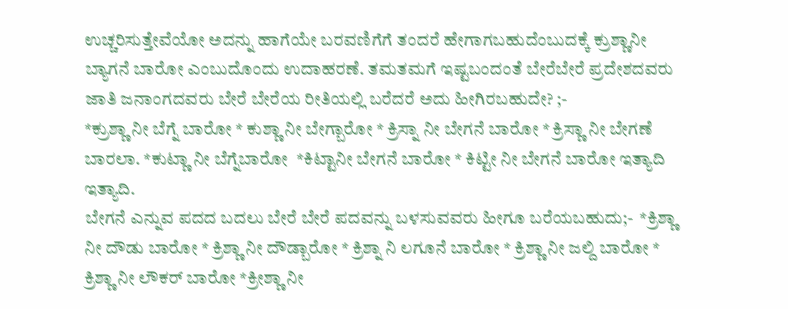ಉಚ್ಚರಿಸುತ್ತೇವೆಯೋ ಅದನ್ನು ಹಾಗೆಯೇ ಬರವಣಿಗೆಗೆ ತಂದರೆ ಹೇಗಾಗಬಹುದೆಂಬುದಕ್ಕೆ ಕ್ರುಶ್ಣಾನೀ ಬ್ಯಾಗನೆ ಬಾರೋ ಎಂಬುದೊಂದು ಉದಾಹರಣೆ. ತಮತಮಗೆ ಇಷ್ಟಬಂದಂತೆ ಬೇರೆಬೇರೆ ಪ್ರದೇಶದವರು ಜಾತಿ ಜನಾಂಗದವರು ಬೇರೆ ಬೇರೆಯ ರೀತಿಯಲ್ಲಿ ಬರೆದರೆ ಅದು ಹೀಗಿರಬಹುದೇ? ;-
*ಕ್ರುಶ್ಣಾ ನೀ ಬೆಗ್ನೆ ಬಾರೋ * ಕುಶ್ಣಾ ನೀ ಬೇಗ್ಬಾರೋ * ಕ್ರಿಸ್ನಾ ನೀ ಬೇಗನೆ ಬಾರೋ * ಕ್ರಿಸ್ಣಾ ನೀ ಬೇಗಣೆ ಬಾರಲಾ. *ಕುಟ್ಣಾ ನೀ ಬೆಗ್ನೆಬಾರೋ  *ಕಿಟ್ಟಾನೀ ಬೇಗನೆ ಬಾರೋ * ಕಿಟ್ಟೀ ನೀ ಬೇಗನೆ ಬಾರೋ ಇತ್ಯಾದಿ ಇತ್ಯಾದಿ.
ಬೇಗನೆ ಎನ್ನುವ ಪದದ ಬದಲು ಬೇರೆ ಬೇರೆ ಪದವನ್ನು ಬಳಸುವವರು ಹೀಗೂ ಬರೆಯಬಹುದು;-  *ಕ್ರಿಶ್ಣಾ  ನೀ ದೌಡು ಬಾರೋ * ಕ್ರಿಶ್ಣಾ ನೀ ದೌಡ್ಬಾರೋ * ಕ್ರಿಶ್ನಾ ನಿ ಲಗೂನೆ ಬಾರೋ * ಕ್ರಿಶ್ಣಾ ನೀ ಜಲ್ದಿ ಬಾರೋ * ಕ್ರಿಶ್ಣಾ ನೀ ಲೌಕರ್ ಬಾರೋ *ಕ್ರೀಶ್ಣಾ ನೀ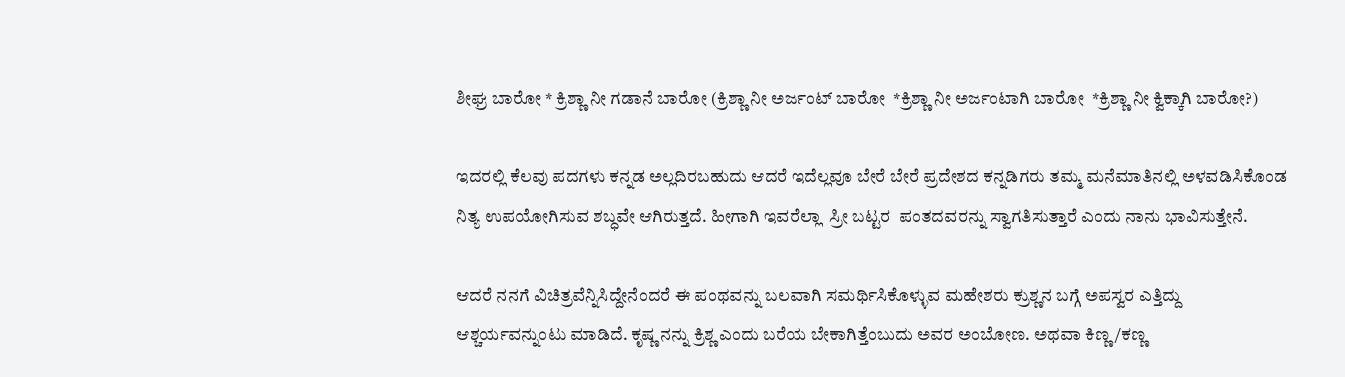ಶೀಘ್ರ ಬಾರೋ * ಕ್ರಿಶ್ಣಾ ನೀ ಗಡಾನೆ ಬಾರೋ (ಕ್ರಿಶ್ಣಾ ನೀ ಅರ್ಜಂಟ್ ಬಾರೋ  *ಕ್ರಿಶ್ಣಾ ನೀ ಅರ್ಜಂಟಾಗಿ ಬಾರೋ  *ಕ್ರಿಶ್ಣಾ ನೀ ಕ್ವಿಕ್ಕಾಗಿ ಬಾರೋ?)

ಇದರಲ್ಲಿ ಕೆಲವು ಪದಗಳು ಕನ್ನಡ ಅಲ್ಲದಿರಬಹುದು ಆದರೆ ಇದೆಲ್ಲವೂ ಬೇರೆ ಬೇರೆ ಪ್ರದೇಶದ ಕನ್ನಡಿಗರು ತಮ್ಮ ಮನೆಮಾತಿನಲ್ಲಿ ಅಳವಡಿಸಿಕೊಂಡ ನಿತ್ಯ ಉಪಯೋಗಿಸುವ ಶಬ್ಧವೇ ಆಗಿರುತ್ತದೆ. ಹೀಗಾಗಿ ಇವರೆಲ್ಲಾ  ಸ್ರೀ ಬಟ್ಟರ  ಪಂತದವರನ್ನು ಸ್ವಾಗತಿಸುತ್ತಾರೆ ಎಂದು ನಾನು ಭಾವಿಸುತ್ತೇನೆ.

ಆದರೆ ನನಗೆ ವಿಚಿತ್ರವೆನ್ನಿಸಿದ್ದೇನೆಂದರೆ ಈ ಪಂಥವನ್ನು ಬಲವಾಗಿ ಸಮರ್ಥಿಸಿಕೊಳ್ಳುವ ಮಹೇಶರು ಕ್ರುಶ್ಣನ ಬಗ್ಗೆ ಅಪಸ್ವರ ಎತ್ತಿದ್ದು ಆಶ್ಚರ್ಯವನ್ನುಂಟು ಮಾಡಿದೆ. ಕೃಷ್ಣ ನನ್ನು ಕ್ರಿಶ್ಣ ಎಂದು ಬರೆಯ ಬೇಕಾಗಿತ್ತೆಂಬುದು ಅವರ ಅಂಬೋಣ. ಅಥವಾ ಕಿಣ್ಣ /ಕಣ್ಣ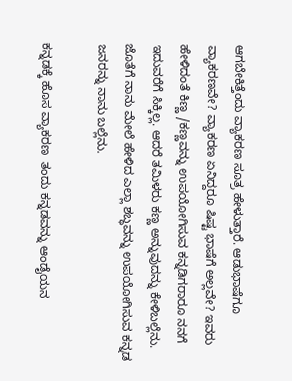ಆಗಬೇಕಿತ್ತೆಂದು ವ್ಯಾಕರಣ ಸೂತ್ರ ಹೇಳುತ್ತಾರೆ. ಆಡುಭಾಷೆಗೂ ವ್ಯಾಕರಣವೇ? ವ್ಯಾಕರಣ ಏನಿದ್ದರೂ ಷಿಷ್ಟ ಭಾಷೆಗೆ ಅಲ್ಲವೇ? ಇವರು ಹೇಳಿದಂತೆ ಕಿಣ್ಣ /ಕಣ್ಣವನ್ನು ಉಪಯೋಗಿಸುವ ಕನ್ನಡಿಗರಾರೂ ನನಗೆ ಇದುವರೆಗೆ ಸಿಕ್ಕಿಲ್ಲ. ಆದರೆ ತಮಿಳರು ಕಣ್ಣ ಅನ್ನುವುದನ್ನು ಕೇಳಿಬಲ್ಲೆನು. ಜೊತೆಗೆ ನಾನು ಮೇಲೆ ಹೇಳಿದ ಎಲ್ಲಾ ಶಬ್ಧವನ್ನು ಉಪಯೋಗಿಸುವ ಕನ್ನಡ ಜನರನ್ನು ನಾನು ಬಲ್ಲೆನು.

ಕನ್ನಡಕ್ಕೆ ಹೊಸ ವ್ಯಾಕರಣ  ತಂದು ಕನ್ನಡವನ್ನು ಆಂಡೈಯನ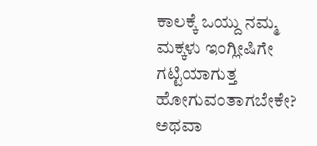ಕಾಲಕ್ಕೆ ಒಯ್ದು ನಮ್ಮ ಮಕ್ಕಳು ಇಂಗ್ಲೀಷಿಗೇ  ಗಟ್ಟಿಯಾಗುತ್ತ  ಹೋಗುವಂತಾಗಬೇಕೇ?  ಅಥವಾ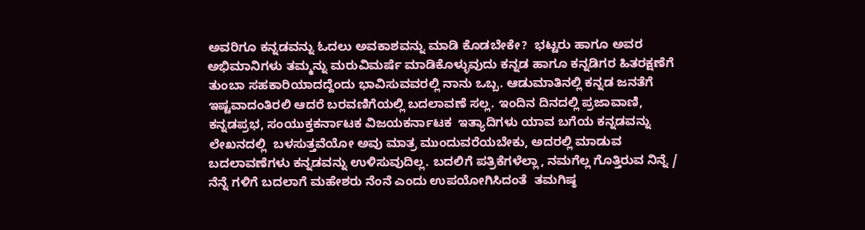ಅವರಿಗೂ ಕನ್ನಡವನ್ನು ಓದಲು ಅವಕಾಶವನ್ನು ಮಾಡಿ ಕೊಡಬೇಕೇ?  ಭಟ್ಟರು ಹಾಗೂ ಅವರ ಅಭಿಮಾನಿಗಳು ತಮ್ಮನ್ನು ಮರುವಿಮರ್ಷೆ ಮಾಡಿಕೊಳ್ಳುವುದು ಕನ್ನಡ ಹಾಗೂ ಕನ್ನಡಿಗರ ಹಿತರಕ್ಷಣೆಗೆ ತುಂಬಾ ಸಹಕಾರಿಯಾದದ್ದೆಂದು ಭಾವಿಸುವವರಲ್ಲಿ ನಾನು ಒಬ್ಬ. ಆಡುಮಾತಿನಲ್ಲಿ ಕನ್ನಡ ಜನತೆಗೆ ಇಷ್ಟವಾದಂತಿರಲಿ ಆದರೆ ಬರವಣಿಗೆಯಲ್ಲಿ ಬದಲಾವಣೆ ಸಲ್ಲ. ಇಂದಿನ ದಿನದಲ್ಲಿ ಪ್ರಜಾವಾಣಿ, ಕನ್ನಡಪ್ರಭ, ಸಂಯುಕ್ತಕರ್ನಾಟಕ ವಿಜಯಕರ್ನಾಟಕ  ಇತ್ಯಾದಿಗಳು ಯಾವ ಬಗೆಯ ಕನ್ನಡವನ್ನು ಲೇಖನದಲ್ಲಿ  ಬಳಸುತ್ತವೆಯೋ ಅವು ಮಾತ್ರ ಮುಂದುವರೆಯಬೇಕು, ಅದರಲ್ಲಿ ಮಾಡುವ ಬದಲಾವಣೆಗಳು ಕನ್ನಡವನ್ನು ಉಳಿಸುವುದಿಲ್ಲ. ಬದಲಿಗೆ ಪತ್ರಿಕೆಗಳೆಲ್ಲಾ, ನಮಗೆಲ್ಲ ಗೊತ್ತಿರುವ ನಿನ್ನೆ / ನೆನ್ನೆ ಗಳಿಗೆ ಬದಲಾಗೆ ಮಹೇಶರು ನೆಂನೆ ಎಂದು ಉಪಯೋಗಿಸಿದಂತೆ  ತಮಗಿಷ್ಠ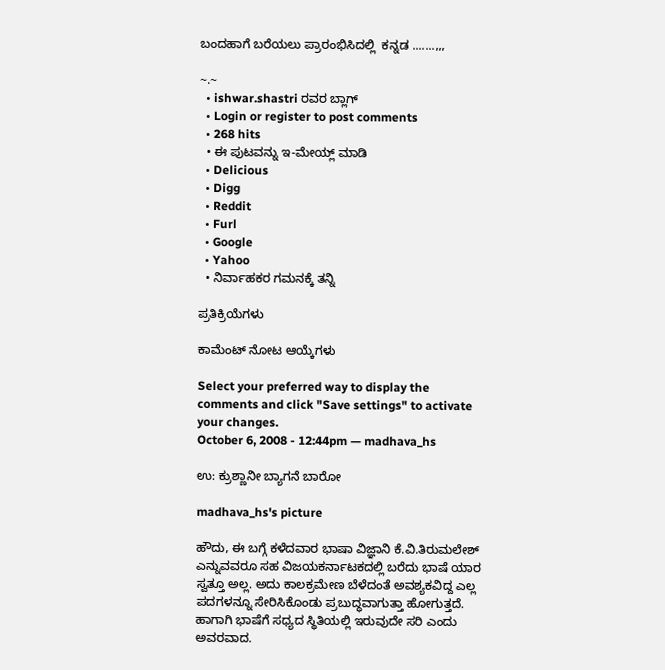ಬಂದಹಾಗೆ ಬರೆಯಲು ಪ್ರಾರಂಭಿಸಿದಲ್ಲಿ  ಕನ್ನಡ .......,,,

~.~
  • ishwar.shastri ರವರ ಬ್ಲಾಗ್
  • Login or register to post comments
  • 268 hits
  • ಈ ಪುಟವನ್ನು ಇ-ಮೇಯ್ಲ್ ಮಾಡಿ
  • Delicious
  • Digg
  • Reddit
  • Furl
  • Google
  • Yahoo
  • ನಿರ್ವಾಹಕರ ಗಮನಕ್ಕೆ ತನ್ನಿ

ಪ್ರತಿಕ್ರಿಯೆಗಳು

ಕಾಮೆಂಟ್ ನೋಟ ಆಯ್ಕೆಗಳು

Select your preferred way to display the comments and click "Save settings" to activate your changes.
October 6, 2008 - 12:44pm — madhava_hs

ಉ: ಕ್ರುಶ್ಣಾನೀ ಬ್ಯಾಗನೆ ಬಾರೋ

madhava_hs's picture

ಹೌದು, ಈ ಬಗ್ಗೆ ಕಳೆದವಾರ ಭಾಷಾ ವಿಜ್ಞಾನಿ ಕೆ.ವಿ.ತಿರುಮಲೇಶ್ ಎನ್ನುವವರೂ ಸಹ ವಿಜಯಕರ್ನಾಟಕದಲ್ಲಿ ಬರೆದು ಭಾಷೆ ಯಾರ ಸ್ವತ್ತೂ ಅಲ್ಲ. ಅದು ಕಾಲಕ್ರಮೇಣ ಬೆಳೆದಂತೆ ಅವಶ್ಯಕವಿದ್ದ ಎಲ್ಲ ಪದಗಳನ್ನೂ ಸೇರಿಸಿಕೊಂಡು ಪ್ರಬುದ್ಧವಾಗುತ್ತಾ ಹೋಗುತ್ತದೆ. ಹಾಗಾಗಿ ಭಾಷೆಗೆ ಸಧ್ಯದ ಸ್ಥಿತಿಯಲ್ಲಿ ಇರುವುದೇ ಸರಿ ಎಂದು ಅವರವಾದ.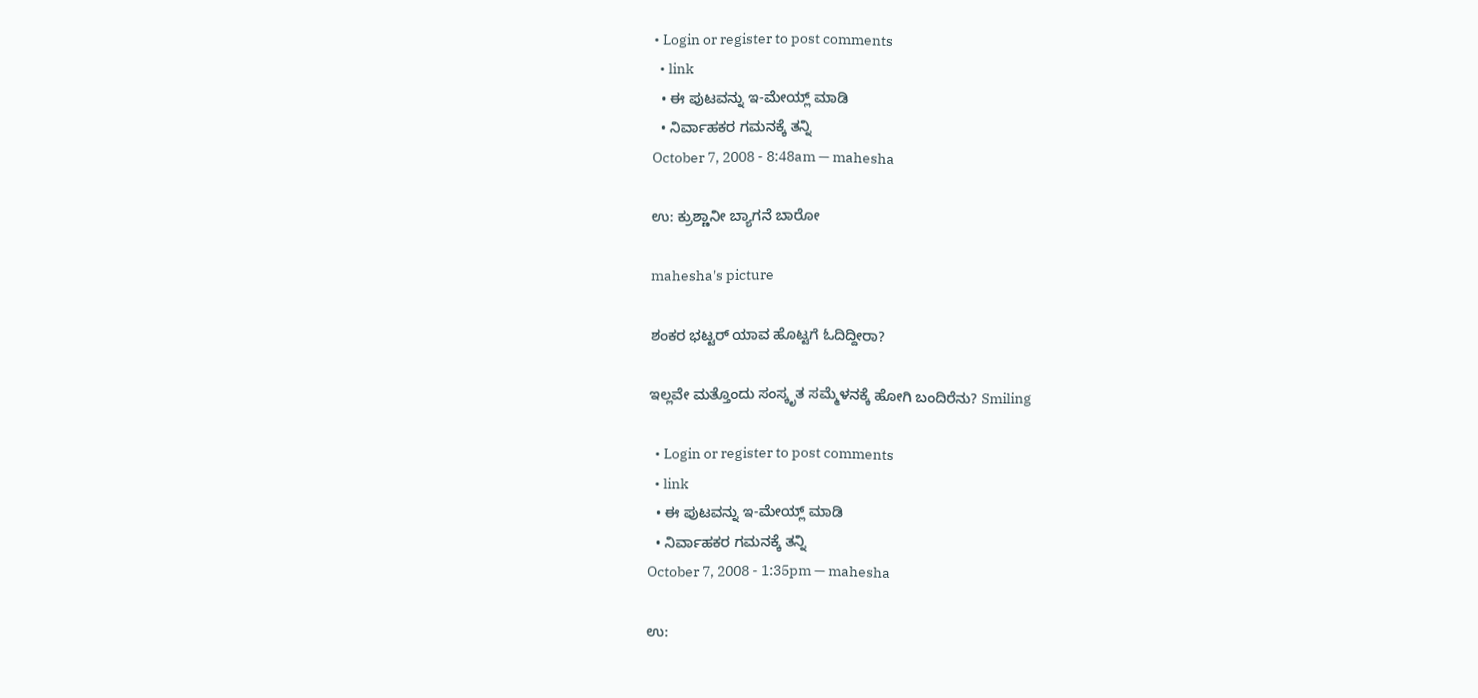• Login or register to post comments
  • link
  • ಈ ಪುಟವನ್ನು ಇ-ಮೇಯ್ಲ್ ಮಾಡಿ
  • ನಿರ್ವಾಹಕರ ಗಮನಕ್ಕೆ ತನ್ನಿ
October 7, 2008 - 8:48am — mahesha

ಉ: ಕ್ರುಶ್ಣಾನೀ ಬ್ಯಾಗನೆ ಬಾರೋ

mahesha's picture

ಶಂಕರ ಭಟ್ಟರ್ ಯಾವ ಹೊಟ್ಟಗೆ ಓದಿದ್ದೀರಾ?

ಇಲ್ಲವೇ ಮತ್ತೊಂದು ಸಂಸ್ಕೃತ ಸಮ್ಮೆಳನಕ್ಕೆ ಹೋಗಿ ಬಂದಿರೆನು? Smiling

  • Login or register to post comments
  • link
  • ಈ ಪುಟವನ್ನು ಇ-ಮೇಯ್ಲ್ ಮಾಡಿ
  • ನಿರ್ವಾಹಕರ ಗಮನಕ್ಕೆ ತನ್ನಿ
October 7, 2008 - 1:35pm — mahesha

ಉ: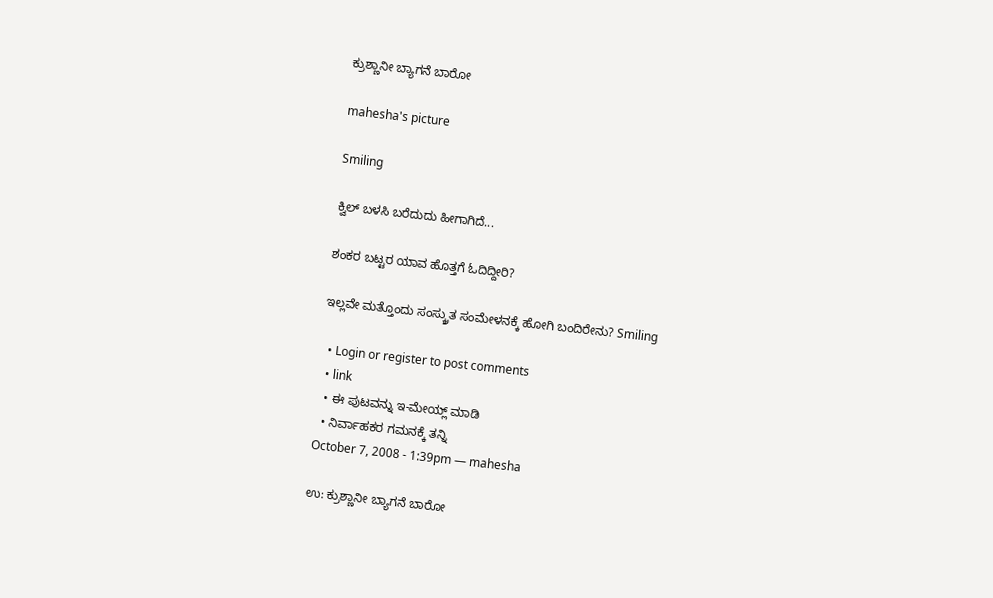ಕ್ರುಶ್ಣಾನೀ ಬ್ಯಾಗನೆ ಬಾರೋ

mahesha's picture

Smiling

ಕ್ವಿಲ್ ಬಳಸಿ ಬರೆದುದು ಹೀಗಾಗಿದೆ...

ಶಂಕರ ಬಟ್ಟರ ಯಾವ ಹೊತ್ತಗೆ ಓದಿದ್ದೀರಿ?

ಇಲ್ಲವೇ ಮತ್ತೊಂದು ಸಂಸ್ಕ್ರುತ ಸಂಮೇಳನಕ್ಕೆ ಹೋಗಿ ಬಂದಿರೇನು? Smiling

  • Login or register to post comments
  • link
  • ಈ ಪುಟವನ್ನು ಇ-ಮೇಯ್ಲ್ ಮಾಡಿ
  • ನಿರ್ವಾಹಕರ ಗಮನಕ್ಕೆ ತನ್ನಿ
October 7, 2008 - 1:39pm — mahesha

ಉ: ಕ್ರುಶ್ಣಾನೀ ಬ್ಯಾಗನೆ ಬಾರೋ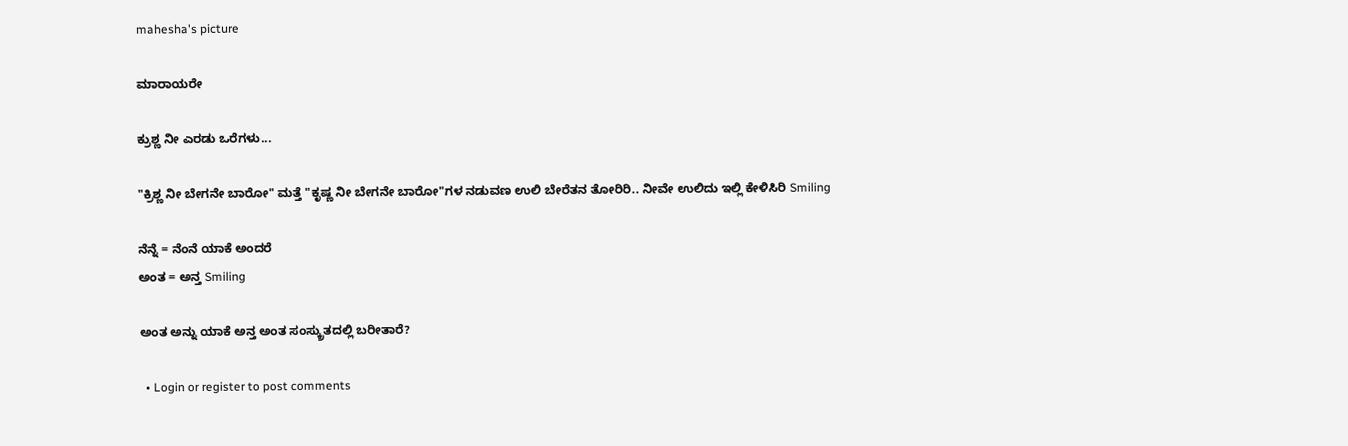mahesha's picture

ಮಾರಾಯರೇ

ಕ್ರುಶ್ಣ ನೀ ಎರಡು ಒರೆಗಳು...

"ಕ್ರಿಶ್ಣ ನೀ ಬೇಗನೇ ಬಾರೋ" ಮತ್ತೆ "ಕೃಷ್ಣ ನೀ ಬೇಗನೇ ಬಾರೋ"ಗಳ ನಡುವಣ ಉಲಿ ಬೇರೆತನ ತೋರಿರಿ.. ನೀವೇ ಉಲಿದು ಇಲ್ಲಿ ಕೇಳಿಸಿರಿ Smiling

ನೆನ್ನೆ = ನೆಂನೆ ಯಾಕೆ ಅಂದರೆ
ಅಂತ = ಅನ್ತ Smiling

ಅಂತ ಅನ್ನು ಯಾಕೆ ಅನ್ತ ಅಂತ ಸಂಸ್ಕ್ರುತದಲ್ಲಿ ಬರೀತಾರೆ?

  • Login or register to post comments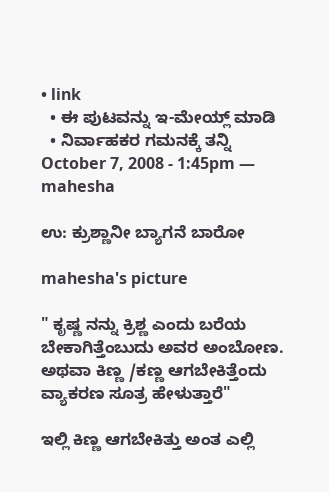• link
  • ಈ ಪುಟವನ್ನು ಇ-ಮೇಯ್ಲ್ ಮಾಡಿ
  • ನಿರ್ವಾಹಕರ ಗಮನಕ್ಕೆ ತನ್ನಿ
October 7, 2008 - 1:45pm — mahesha

ಉ: ಕ್ರುಶ್ಣಾನೀ ಬ್ಯಾಗನೆ ಬಾರೋ

mahesha's picture

" ಕೃಷ್ಣ ನನ್ನು ಕ್ರಿಶ್ಣ ಎಂದು ಬರೆಯ ಬೇಕಾಗಿತ್ತೆಂಬುದು ಅವರ ಅಂಬೋಣ. ಅಥವಾ ಕಿಣ್ಣ /ಕಣ್ಣ ಆಗಬೇಕಿತ್ತೆಂದು ವ್ಯಾಕರಣ ಸೂತ್ರ ಹೇಳುತ್ತಾರೆ"

ಇಲ್ಲಿ ಕಿಣ್ಣ ಆಗಬೇಕಿತ್ತು ಅಂತ ಎಲ್ಲಿ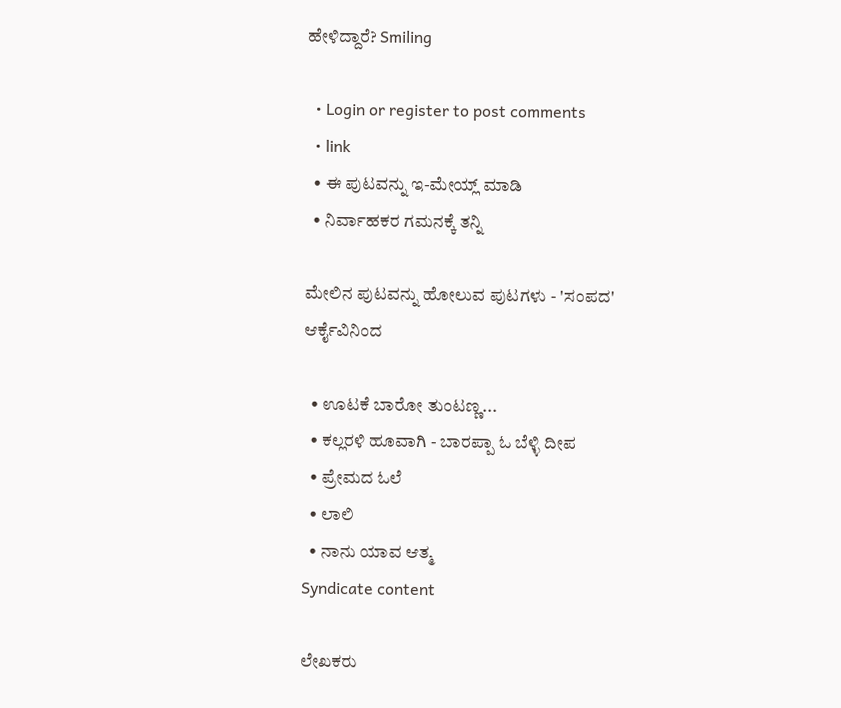ಹೇಳಿದ್ದಾರೆ? Smiling

  • Login or register to post comments
  • link
  • ಈ ಪುಟವನ್ನು ಇ-ಮೇಯ್ಲ್ ಮಾಡಿ
  • ನಿರ್ವಾಹಕರ ಗಮನಕ್ಕೆ ತನ್ನಿ

ಮೇಲಿನ ಪುಟವನ್ನು ಹೋಲುವ ಪುಟಗಳು - 'ಸಂಪದ' ಆರ್ಕೈವಿನಿಂದ

  • ಊಟಕೆ ಬಾರೋ ತುಂಟಣ್ಣ...
  • ಕಲ್ಲರಳಿ ಹೂವಾಗಿ - ಬಾರಪ್ಪಾ ಓ ಬೆಳ್ಳಿ ದೀಪ
  • ಪ್ರೇಮದ ಓಲೆ
  • ಲಾಲಿ
  • ನಾನು ಯಾವ ಆತ್ಮ
Syndicate content

ಲೇಖಕರು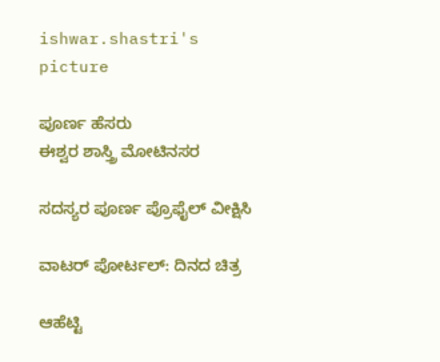ishwar.shastri's picture

ಪೂರ್ಣ ಹೆಸರು
ಈಶ್ವರ ಶಾಸ್ತ್ರಿ ಮೋಟಿನಸರ

ಸದಸ್ಯರ ಪೂರ್ಣ ಪ್ರೊಫೈಲ್ ವೀಕ್ಷಿಸಿ

ವಾಟರ್ ಪೋರ್ಟಲ್: ದಿನದ ಚಿತ್ರ

ಆಹೆಟ್ಟಿ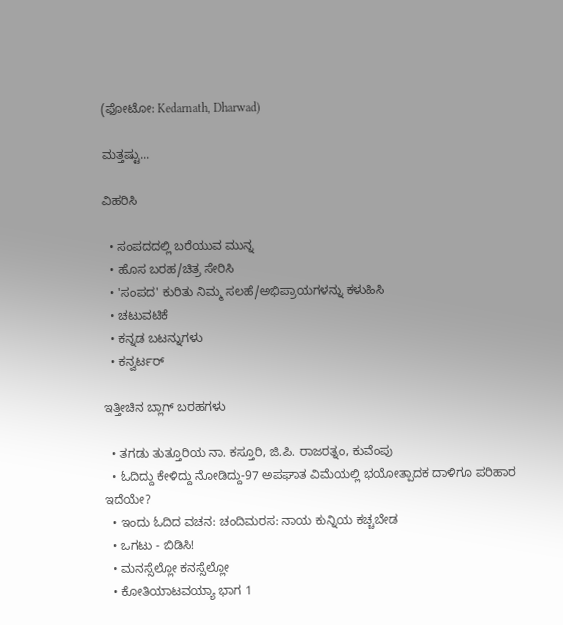(ಫೋಟೋ: Kedarnath, Dharwad)

ಮತ್ತಷ್ಟು...

ವಿಹರಿಸಿ

  • ಸಂಪದದಲ್ಲಿ ಬರೆಯುವ ಮುನ್ನ
  • ಹೊಸ ಬರಹ/ಚಿತ್ರ ಸೇರಿಸಿ
  • 'ಸಂಪದ' ಕುರಿತು ನಿಮ್ಮ ಸಲಹೆ/ಅಭಿಪ್ರಾಯಗಳನ್ನು ಕಳುಹಿಸಿ
  • ಚಟುವಟಿಕೆ
  • ಕನ್ನಡ ಬಟನ್ನುಗಳು
  • ಕನ್ವರ್ಟರ್

ಇತ್ತೀಚಿನ ಬ್ಲಾಗ್ ಬರಹಗಳು

  • ತಗಡು ತುತ್ತೂರಿಯ ನಾ. ಕಸ್ತೂರಿ, ಜಿ.ಪಿ. ರಾಜರತ್ನಂ, ಕುವೆಂಪು
  • ಓದಿದ್ದು ಕೇಳಿದ್ದು ನೋಡಿದ್ದು-97 ಅಪಘಾತ ವಿಮೆಯಲ್ಲಿ ಭಯೋತ್ಪಾದಕ ದಾಳಿಗೂ ಪರಿಹಾರ ಇದೆಯೇ?
  • ಇಂದು ಓದಿದ ವಚನ: ಚಂದಿಮರಸ: ನಾಯ ಕುನ್ನಿಯ ಕಚ್ಚಬೇಡ
  • ಒಗಟು - ಬಿಡಿಸಿ!
  • ಮನಸ್ಸೆಲ್ಲೋ ಕನಸ್ಸೆಲ್ಲೋ
  • ಕೋತಿಯಾಟವಯ್ಯಾ ಭಾಗ 1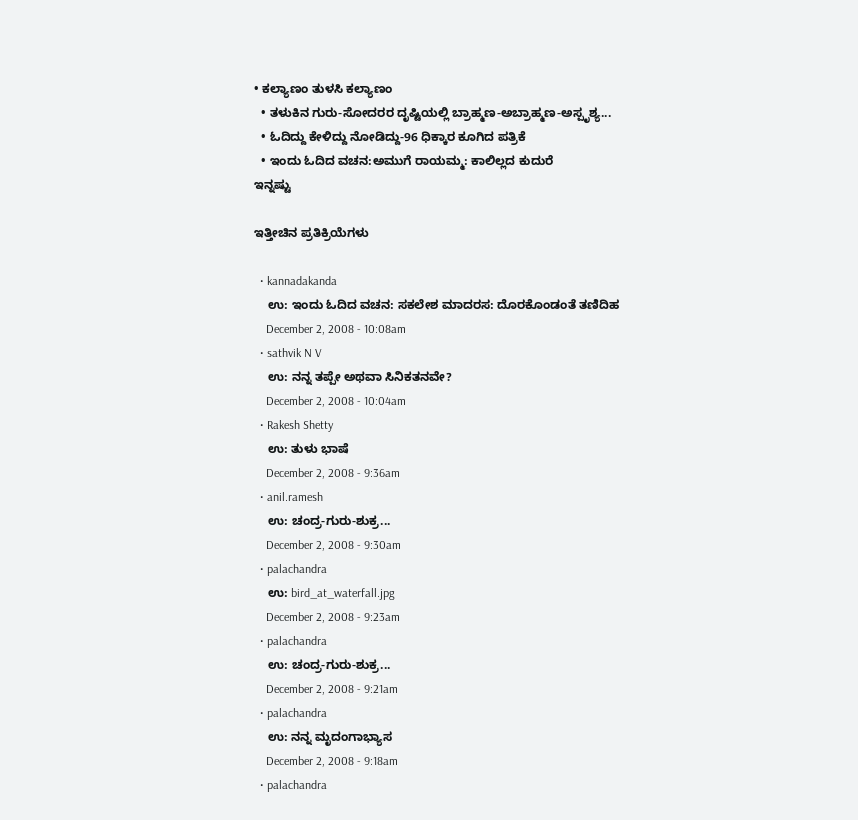• ಕಲ್ಯಾಣಂ ತುಳಸಿ ಕಲ್ಯಾಣಂ
  • ತಳುಕಿನ ಗುರು-ಸೋದರರ ದೃಷ್ಟಿಯಲ್ಲಿ ಬ್ರಾಹ್ಮಣ-ಅಬ್ರಾಹ್ಮಣ-ಅಸ್ಪೃಶ್ಯ...
  • ಓದಿದ್ದು ಕೇಳಿದ್ದು ನೋಡಿದ್ದು-96 ಧಿಕ್ಕಾರ ಕೂಗಿದ ಪತ್ರಿಕೆ
  • ಇಂದು ಓದಿದ ವಚನ:ಅಮುಗೆ ರಾಯಮ್ಮ: ಕಾಲಿಲ್ಲದ ಕುದುರೆ
ಇನ್ನಷ್ಟು

ಇತ್ತೀಚಿನ ಪ್ರತಿಕ್ರಿಯೆಗಳು

  • kannadakanda
    ಉ: ಇಂದು ಓದಿದ ವಚನ: ಸಕಲೇಶ ಮಾದರಸ: ದೊರಕೊಂಡಂತೆ ತಣಿದಿಹ
    December 2, 2008 - 10:08am
  • sathvik N V
    ಉ: ನನ್ನ ತಪ್ಪೇ ಅಥವಾ ಸಿನಿಕತನವೇ?
    December 2, 2008 - 10:04am
  • Rakesh Shetty
    ಉ: ತುಳು ಭಾಷೆ
    December 2, 2008 - 9:36am
  • anil.ramesh
    ಉ: ಚಂದ್ರ-ಗುರು-ಶುಕ್ರ...
    December 2, 2008 - 9:30am
  • palachandra
    ಉ: bird_at_waterfall.jpg
    December 2, 2008 - 9:23am
  • palachandra
    ಉ: ಚಂದ್ರ-ಗುರು-ಶುಕ್ರ...
    December 2, 2008 - 9:21am
  • palachandra
    ಉ: ನನ್ನ ಮೃದಂಗಾಭ್ಯಾಸ
    December 2, 2008 - 9:18am
  • palachandra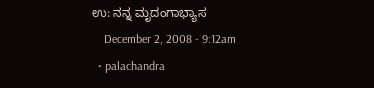ಉ: ನನ್ನ ಮೃದಂಗಾಭ್ಯಾಸ
    December 2, 2008 - 9:12am
  • palachandra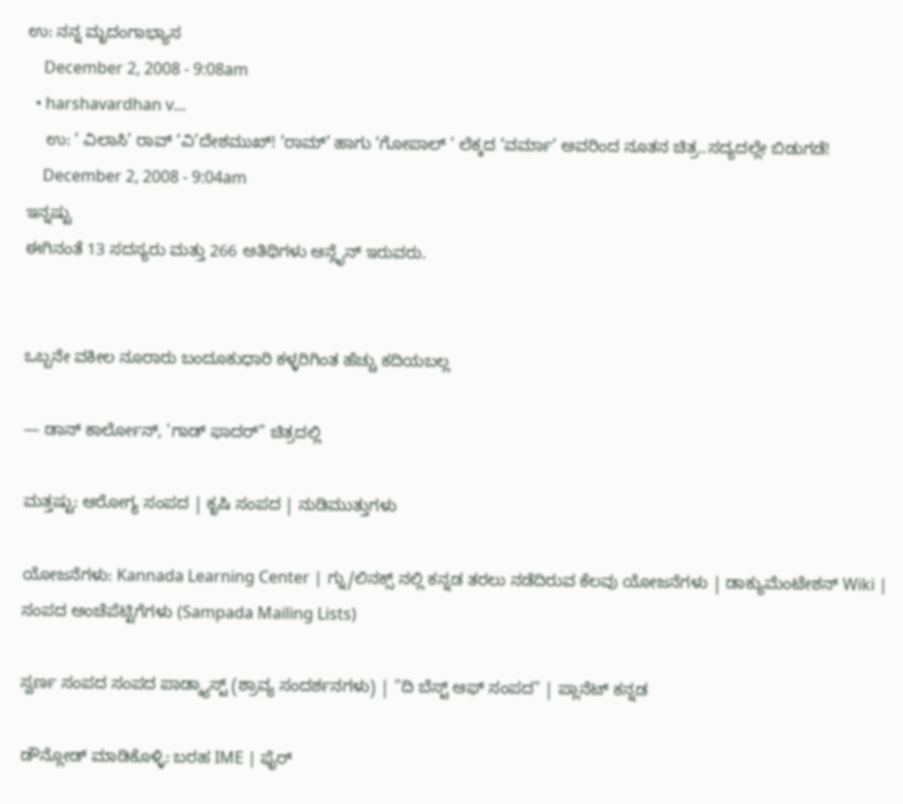ಉ: ನನ್ನ ಮೃದಂಗಾಭ್ಯಾಸ
    December 2, 2008 - 9:08am
  • harshavardhan v...
    ಉ: ‘ ವಿಲಾಸಿ’ ರಾವ್ ‘ವಿ’ದೇಶಮುಖ್! ‘ರಾಮ್’ ಹಾಗು ‘ಗೋಪಾಲ್ ’ ಲೆಕ್ಕದ ‘ವರ್ಮಾ’ ಅವರಿಂದ ನೂತನ ಚಿತ್ರ..ಸದ್ಯದಲ್ಲೇ ಬಿಡುಗಡೆ!
    December 2, 2008 - 9:04am
ಇನ್ನಷ್ಟು
ಈಗಿನಂತೆ 13 ಸದಸ್ಯರು ಮತ್ತು 266 ಅತಿಥಿಗಳು ಆನ್ಲೈನ್ ಇರುವರು.


ಒಬ್ಬನೇ ವಕೀಲ ನೂರಾರು ಬಂದೂಕುಧಾರಿ ಕಳ್ಳರಿಗಿಂತ ಹೆಚ್ಚು ಕದಿಯಬಲ್ಲ

— ಡಾನ್ ಕಾರ್ಲೋನ್, 'ಗಾಡ್ ಫಾದರ್" ಚಿತ್ರದಲ್ಲಿ

ಮತ್ತಷ್ಟು: ಆರೋಗ್ಯ ಸಂಪದ | ಕೃಷಿ ಸಂಪದ | ನುಡಿಮುತ್ತುಗಳು

ಯೋಜನೆಗಳು: Kannada Learning Center | ಗ್ನು/ಲಿನಕ್ಸ್ ನಲ್ಲಿ ಕನ್ನಡ ತರಲು ನಡೆದಿರುವ ಕೆಲವು ಯೋಜನೆಗಳು | ಡಾಕ್ಯುಮೆಂಟೇಶನ್ Wiki | ಸಂಪದ ಅಂಚೆಪೆಟ್ಟಿಗೆಗಳು (Sampada Mailing Lists)

ಸ್ವರ್ಣ ಸಂಪದ ಸಂಪದ ಪಾಡ್ಕ್ಯಾಸ್ಟ್ (ಶ್ರಾವ್ಯ ಸಂದರ್ಶನಗಳು) | "ದಿ ಬೆಸ್ಟ್ ಆಫ್ ಸಂಪದ" | ಪ್ಲಾನೆಟ್ ಕನ್ನಡ

ಡೌನ್ಲೋಡ್ ಮಾಡಿಕೊಳ್ಳಿ: ಬರಹ IME | ಫೈರ್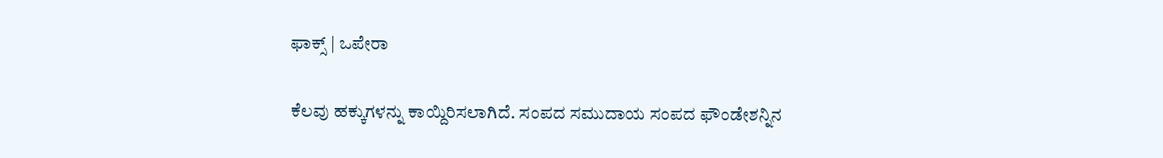ಫಾಕ್ಸ್ | ಒಪೇರಾ

ಕೆಲವು ಹಕ್ಕುಗಳನ್ನು ಕಾಯ್ದಿರಿಸಲಾಗಿದೆ. ಸಂಪದ ಸಮುದಾಯ ಸಂಪದ ಫೌಂಡೇಶನ್ನಿನ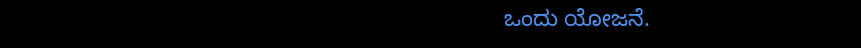ಒಂದು ಯೋಜನೆ.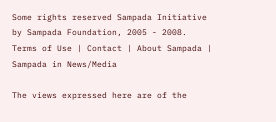Some rights reserved Sampada Initiative by Sampada Foundation, 2005 - 2008.
Terms of Use | Contact | About Sampada | Sampada in News/Media

The views expressed here are of the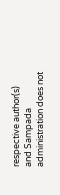respective author(s) and Sampada administration does not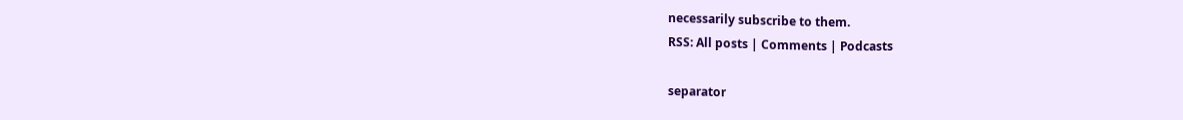necessarily subscribe to them.
RSS: All posts | Comments | Podcasts

separator